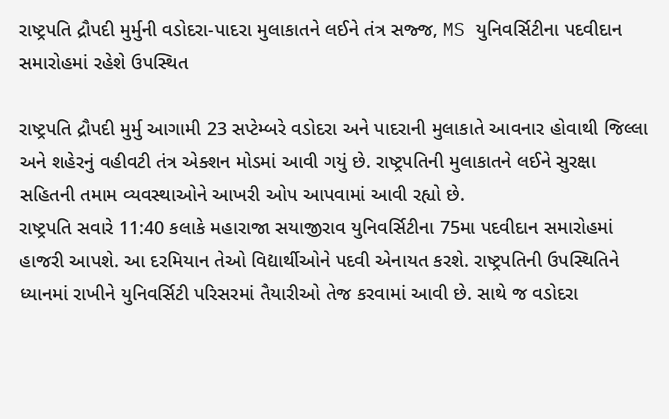રાષ્ટ્રપતિ દ્રૌપદી મુર્મુની વડોદરા-પાદરા મુલાકાતને લઈને તંત્ર સજ્જ, MS યુનિવર્સિટીના પદવીદાન સમારોહમાં રહેશે ઉપસ્થિત

રાષ્ટ્રપતિ દ્રૌપદી મુર્મુ આગામી 23 સપ્ટેમ્બરે વડોદરા અને પાદરાની મુલાકાતે આવનાર હોવાથી જિલ્લા અને શહેરનું વહીવટી તંત્ર એક્શન મોડમાં આવી ગયું છે. રાષ્ટ્રપતિની મુલાકાતને લઈને સુરક્ષા સહિતની તમામ વ્યવસ્થાઓને આખરી ઓપ આપવામાં આવી રહ્યો છે.
રાષ્ટ્રપતિ સવારે 11:40 કલાકે મહારાજા સયાજીરાવ યુનિવર્સિટીના 75મા પદવીદાન સમારોહમાં હાજરી આપશે. આ દરમિયાન તેઓ વિદ્યાર્થીઓને પદવી એનાયત કરશે. રાષ્ટ્રપતિની ઉપસ્થિતિને ધ્યાનમાં રાખીને યુનિવર્સિટી પરિસરમાં તૈયારીઓ તેજ કરવામાં આવી છે. સાથે જ વડોદરા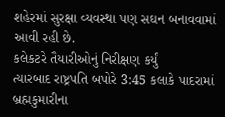શહેરમાં સુરક્ષા વ્યવસ્થા પણ સઘન બનાવવામાં આવી રહી છે.
કલેકટરે તૈયારીઓનું નિરીક્ષણ કર્યું
ત્યારબાદ રાષ્ટ્રપતિ બપોરે 3:45 કલાકે પાદરામાં બ્રહ્મકુમારીના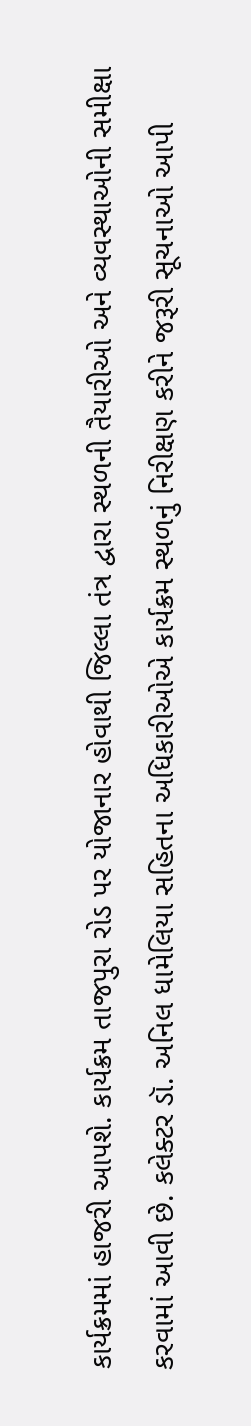કાર્યક્રમમાં હાજરી આપશે. કાર્યક્રમ તાજપુરા રોડ પર યોજાનાર હોવાથી જિલ્લા તંત્ર દ્વારા સ્થળની તૈયારીઓ અને વ્યવસ્થાઓની સમીક્ષા કરવામાં આવી છે. કલેક્ટર ડૉ. અનિલ ધામેલિયા સહિતના અધિકારીઓએ કાર્યક્રમ સ્થળનું નિરીક્ષણ કરીને જરૂરી સૂચનાઓ આપી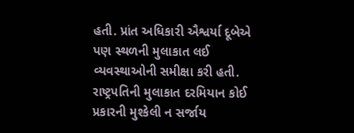હતી. પ્રાંત અધિકારી ઐશ્વર્યા દૂબેએ પણ સ્થળની મુલાકાત લઈ વ્યવસ્થાઓની સમીક્ષા કરી હતી.
રાષ્ટ્રપતિની મુલાકાત દરમિયાન કોઈ પ્રકારની મુશ્કેલી ન સર્જાય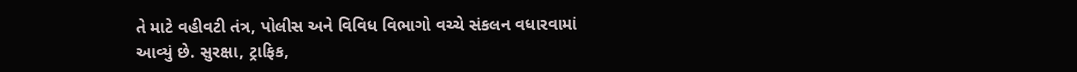તે માટે વહીવટી તંત્ર, પોલીસ અને વિવિધ વિભાગો વચ્ચે સંકલન વધારવામાં આવ્યું છે. સુરક્ષા, ટ્રાફિક,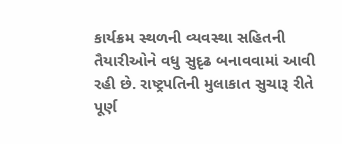કાર્યક્રમ સ્થળની વ્યવસ્થા સહિતની તૈયારીઓને વધુ સુદૃઢ બનાવવામાં આવી રહી છે. રાષ્ટ્રપતિની મુલાકાત સુચારૂ રીતે પૂર્ણ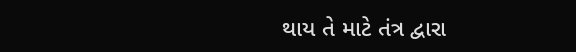થાય તે માટે તંત્ર દ્વારા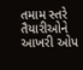તમામ સ્તરે તૈયારીઓને આખરી ઓપ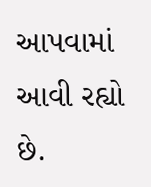આપવામાં આવી રહ્યો છે.